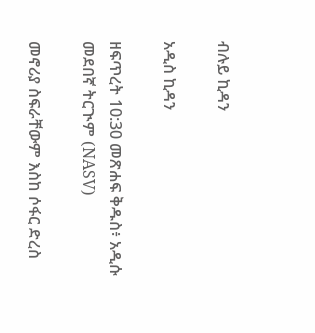ብሉይ ኪዳን

አዲስ ኪዳን

ዘፍጥረት 10:30 መጽሐፍ ቅዱስ፥ አዲሱ መደበኛ ትርጒም (NASV)

መኖሪያ ስፍራቸውም እስከ ሶፋር ድረስ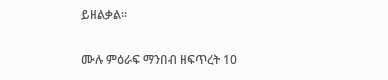ይዘልቃል።

ሙሉ ምዕራፍ ማንበብ ዘፍጥረት 10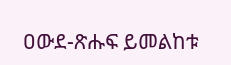ዐውደ-ጽሑፍ ይመልከቱ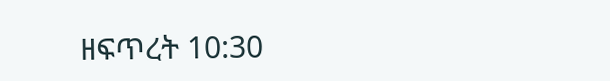ዘፍጥረት 10:30